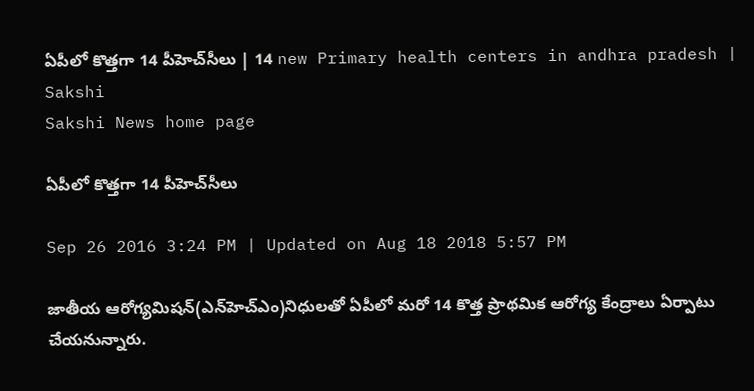ఏపీలో కొత్తగా 14 పీహెచ్‌సీలు | 14 new Primary health centers in andhra pradesh | Sakshi
Sakshi News home page

ఏపీలో కొత్తగా 14 పీహెచ్‌సీలు

Sep 26 2016 3:24 PM | Updated on Aug 18 2018 5:57 PM

జాతీయ ఆరోగ్యమిషన్(ఎన్‌హెచ్‌ఎం)నిధులతో ఏపీలో మరో 14 కొత్త ప్రాథమిక ఆరోగ్య కేంద్రాలు ఏర్పాటు చేయనున్నారు.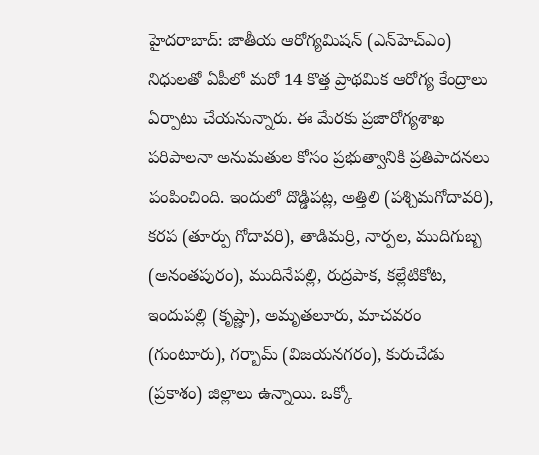హైదరాబాద్: జాతీయ ఆరోగ్యమిషన్ (ఎన్‌హెచ్‌ఎం) నిధులతో ఏపీలో మరో 14 కొత్త ప్రాథమిక ఆరోగ్య కేంద్రాలు ఏర్పాటు చేయనున్నారు. ఈ మేరకు ప్రజారోగ్యశాఖ పరిపాలనా అనుమతుల కోసం ప్రభుత్వానికి ప్రతిపాదనలు పంపించింది. ఇందులో దొడ్డిపట్ల, అత్తిలి (పశ్చిమగోదావరి), కరప (తూర్పు గోదావరి), తాడిమర్రి, నార్పల, ముదిగుబ్బ (అనంతపురం), ముదినేపల్లి, రుద్రపాక, కల్లేటికోట, ఇందుపల్లి (కృష్ణా), అమృతలూరు, మాచవరం (గుంటూరు), గర్బామ్ (విజయనగరం), కురుచేడు (ప్రకాశం) జిల్లాలు ఉన్నాయి. ఒక్కో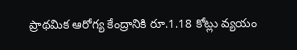ప్రాథమిక ఆరోగ్య కేంద్రానికి రూ.1.18 కోట్లు వ్యయం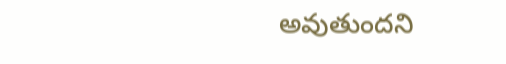అవుతుందని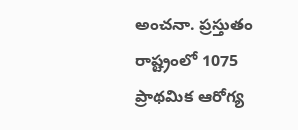అంచనా. ప్రస్తుతం రాష్ట్రంలో 1075 ప్రాథమిక ఆరోగ్య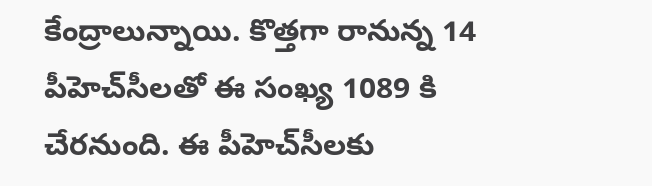కేంద్రాలున్నాయి. కొత్తగా రానున్న 14 పీహెచ్‌సీలతో ఈ సంఖ్య 1089 కి చేరనుంది. ఈ పీహెచ్‌సీలకు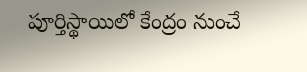పూర్తిస్థాయిలో కేంద్రం నుంచే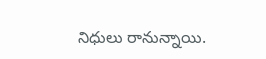నిధులు రానున్నాయి.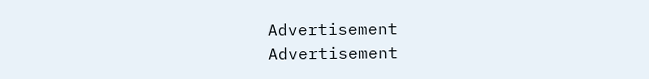Advertisement
Advertisement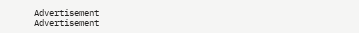Advertisement
Advertisement